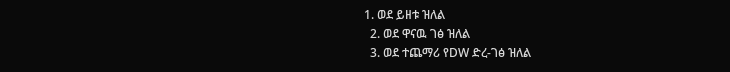1. ወደ ይዘቱ ዝለል
  2. ወደ ዋናዉ ገፅ ዝለል
  3. ወደ ተጨማሪ የDW ድረ-ገፅ ዝለል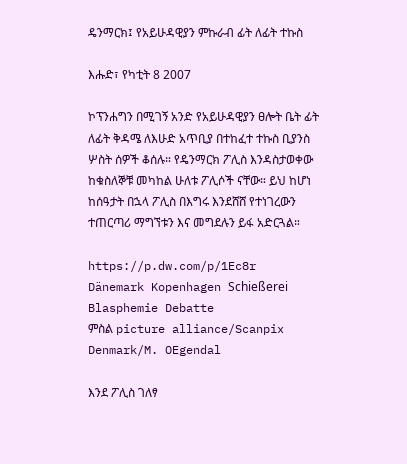ዴንማርክ፤ የአይሁዳዊያን ምኩራብ ፊት ለፊት ተኩስ

እሑድ፣ የካቲት 8 2007

ኮፕንሐግን በሚገኝ አንድ የአይሁዳዊያን ፀሎት ቤት ፊት ለፊት ቅዳሜ ለእሁድ አጥቢያ በተከፈተ ተኩስ ቢያንስ ሦስት ሰዎች ቆሰሉ። የዴንማርክ ፖሊስ እንዳስታወቀው ከቁስለኞቹ መካከል ሁለቱ ፖሊሶች ናቸው። ይህ ከሆነ ከሰዓታት በኋላ ፖሊስ በእግሩ እንደሸሸ የተነገረውን ተጠርጣሪ ማግኘቱን እና መግደሉን ይፋ አድርጓል።

https://p.dw.com/p/1Ec8r
Dänemark Kopenhagen Schießerei Blasphemie Debatte
ምስል picture alliance/Scanpix Denmark/M. OEgendal

እንደ ፖሊስ ገለፃ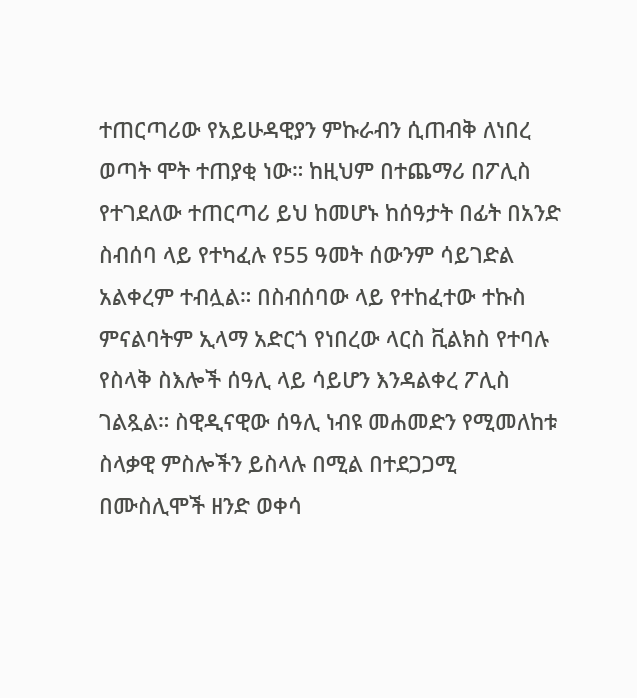ተጠርጣሪው የአይሁዳዊያን ምኩራብን ሲጠብቅ ለነበረ ወጣት ሞት ተጠያቂ ነው። ከዚህም በተጨማሪ በፖሊስ የተገደለው ተጠርጣሪ ይህ ከመሆኑ ከሰዓታት በፊት በአንድ ስብሰባ ላይ የተካፈሉ የ55 ዓመት ሰውንም ሳይገድል አልቀረም ተብሏል። በስብሰባው ላይ የተከፈተው ተኩስ ምናልባትም ኢላማ አድርጎ የነበረው ላርስ ቪልክስ የተባሉ የስላቅ ስእሎች ሰዓሊ ላይ ሳይሆን እንዳልቀረ ፖሊስ ገልጿል። ስዊዲናዊው ሰዓሊ ነብዩ መሐመድን የሚመለከቱ ስላቃዊ ምስሎችን ይስላሉ በሚል በተደጋጋሚ በሙስሊሞች ዘንድ ወቀሳ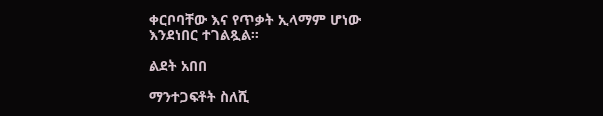ቀርቦባቸው እና የጥቃት ኢላማም ሆነው እንደነበር ተገልጿል።

ልደት አበበ

ማንተጋፍቶት ስለሺ